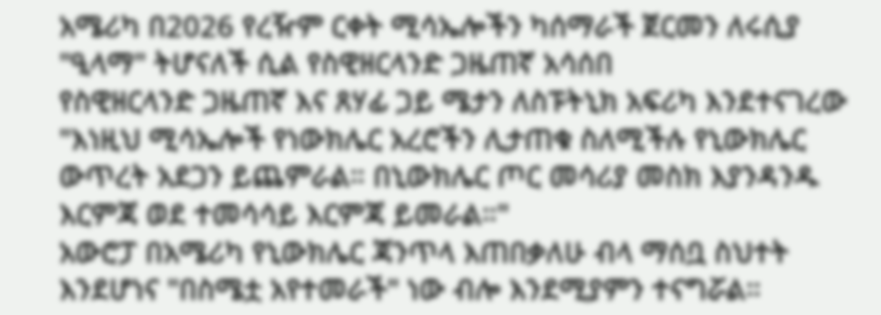አሜሪካ በ2026 የረዥም ርቀት ሚሳኤሎችን ካሰማራች ጀርመን ለሩሲያ "ዒላማ" ትሆናለች ሲል የስዊዘርላንድ ጋዜጠኛ አሳሰበ
የስዊዘርላንድ ጋዜጠኛ እና ጸሃፊ ጋይ ሜታን ለስፑትኒክ አፍሪካ እንደተናገረው "እነዚህ ሚሳኤሎች የነውክሌር አረሮችን ሊታጠቁ ስለሚችሉ የኒውክሌር ውጥረት አደጋን ይጨምራል። በኒውክሌር ጦር መሳሪያ መስክ እያንዳንዱ እርምጃ ወደ ተመሳሳይ እርምጃ ይመራል።"
አውሮፓ በአሜሪካ የኒውክሌር ጃንጥላ እጠበቃለሁ ብላ ማሰቧ ስህተት እንደሆነና "በስሜቷ አየተመራች" ነው ብሎ እንደሚያምን ተናግሯል።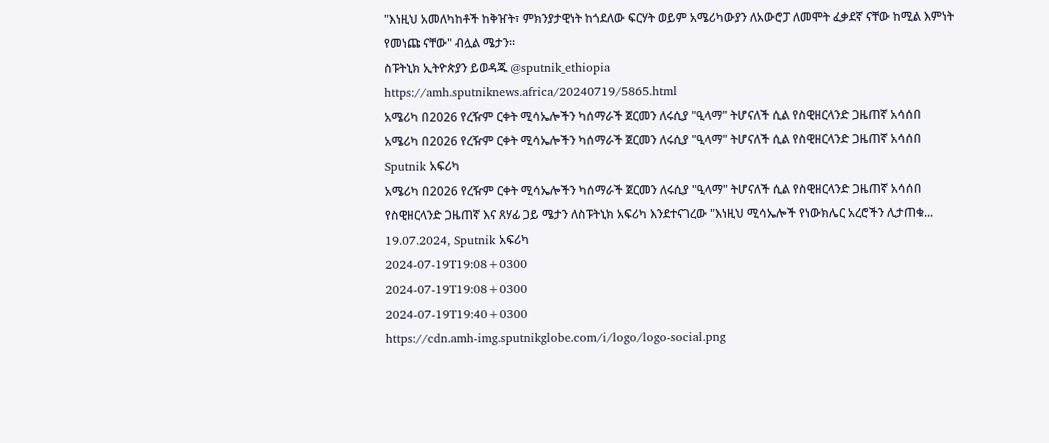"እነዚህ አመለካከቶች ከቅዠት፣ ምክንያታዊነት ከጎደለው ፍርሃት ወይም አሜሪካውያን ለአውሮፓ ለመሞት ፈቃደኛ ናቸው ከሚል እምነት የመነጩ ናቸው" ብሏል ሜታን።
ስፑትኒክ ኢትዮጵያን ይወዳጁ @sputnik_ethiopia
https://amh.sputniknews.africa/20240719/5865.html
አሜሪካ በ2026 የረዥም ርቀት ሚሳኤሎችን ካሰማራች ጀርመን ለሩሲያ "ዒላማ" ትሆናለች ሲል የስዊዘርላንድ ጋዜጠኛ አሳሰበ
አሜሪካ በ2026 የረዥም ርቀት ሚሳኤሎችን ካሰማራች ጀርመን ለሩሲያ "ዒላማ" ትሆናለች ሲል የስዊዘርላንድ ጋዜጠኛ አሳሰበ
Sputnik አፍሪካ
አሜሪካ በ2026 የረዥም ርቀት ሚሳኤሎችን ካሰማራች ጀርመን ለሩሲያ "ዒላማ" ትሆናለች ሲል የስዊዘርላንድ ጋዜጠኛ አሳሰበ የስዊዘርላንድ ጋዜጠኛ እና ጸሃፊ ጋይ ሜታን ለስፑትኒክ አፍሪካ እንደተናገረው "እነዚህ ሚሳኤሎች የነውክሌር አረሮችን ሊታጠቁ... 19.07.2024, Sputnik አፍሪካ
2024-07-19T19:08+0300
2024-07-19T19:08+0300
2024-07-19T19:40+0300
https://cdn.amh-img.sputnikglobe.com/i/logo/logo-social.png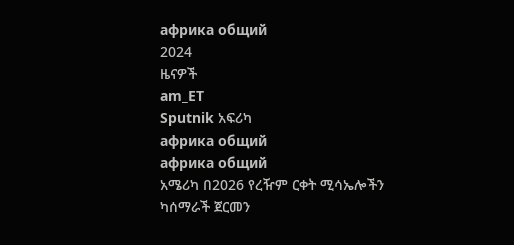африка общий
2024
ዜናዎች
am_ET
Sputnik አፍሪካ
африка общий
африка общий
አሜሪካ በ2026 የረዥም ርቀት ሚሳኤሎችን ካሰማራች ጀርመን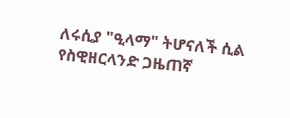ለሩሲያ "ዒላማ" ትሆናለች ሲል የስዊዘርላንድ ጋዜጠኛ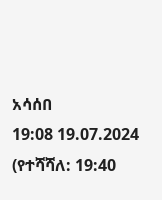አሳሰበ
19:08 19.07.2024 (የተሻሻለ: 19:40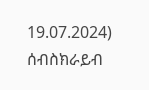19.07.2024)
ሰብስክራይብ